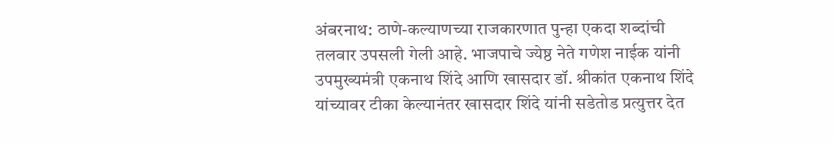अंबरनाथ: ठाणे-कल्याणच्या राजकारणात पुन्हा एकदा शब्दांची तलवार उपसली गेली आहे. भाजपाचे ज्येष्ठ नेते गणेश नाईक यांनी उपमुख्यमंत्री एकनाथ शिंदे आणि खासदार डॉ. श्रीकांत एकनाथ शिंदे यांच्यावर टीका केल्यानंतर खासदार शिंदे यांनी सडेतोड प्रत्युत्तर देत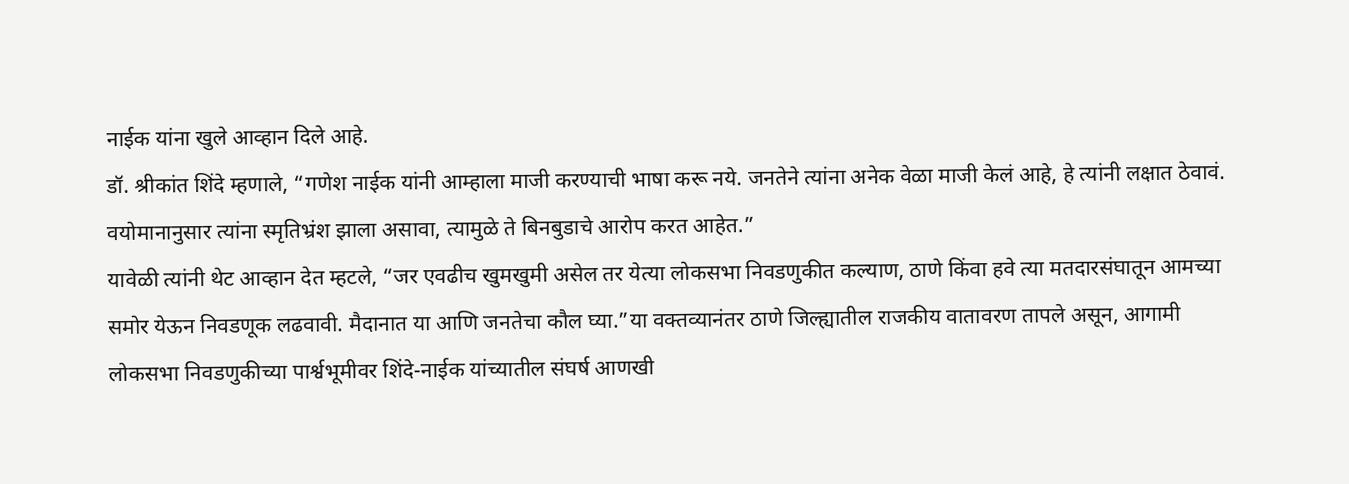नाईक यांना खुले आव्हान दिले आहे.
डॉ. श्रीकांत शिंदे म्हणाले, “गणेश नाईक यांनी आम्हाला माजी करण्याची भाषा करू नये. जनतेने त्यांना अनेक वेळा माजी केलं आहे, हे त्यांनी लक्षात ठेवावं. वयोमानानुसार त्यांना स्मृतिभ्रंश झाला असावा, त्यामुळे ते बिनबुडाचे आरोप करत आहेत.”
यावेळी त्यांनी थेट आव्हान देत म्हटले, “जर एवढीच खुमखुमी असेल तर येत्या लोकसभा निवडणुकीत कल्याण, ठाणे किंवा हवे त्या मतदारसंघातून आमच्या समोर येऊन निवडणूक लढवावी. मैदानात या आणि जनतेचा कौल घ्या.”या वक्तव्यानंतर ठाणे जिल्ह्यातील राजकीय वातावरण तापले असून, आगामी लोकसभा निवडणुकीच्या पार्श्वभूमीवर शिंदे-नाईक यांच्यातील संघर्ष आणखी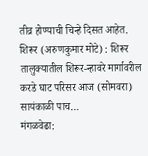तीव्र होण्याची चिन्हे दिसत आहेत.
शिरूर (अरुणकुमार मोटे) : शिरूर तालुक्यातील शिरूर-न्हावरे मार्गावरील करडे घाट परिसर आज (सोमवरा) सायंकाळी पाच…
मंगळवेढा: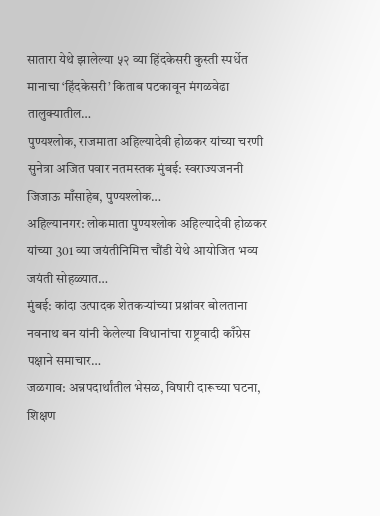सातारा येथे झालेल्या ५२ व्या हिंदकेसरी कुस्ती स्पर्धेत मानाचा ‘हिंदकेसरी’ किताब पटकावून मंगळवेढा तालुक्यातील…
पुण्यश्लोक, राजमाता अहिल्यादेवी होळकर यांच्या चरणी सुनेत्रा अजित पवार नतमस्तक मुंबई: स्वराज्यजननी जिजाऊ माँसाहेब, पुण्यश्लोक…
अहिल्यानगर: लोकमाता पुण्यश्लोक अहिल्यादेवी होळकर यांच्या 301 व्या जयंतीनिमित्त चौंडी येथे आयोजित भव्य जयंती सोहळ्यात…
मुंबई: कांदा उत्पादक शेतकऱ्यांच्या प्रश्नांवर बोलताना नवनाथ बन यांनी केलेल्या विधानांचा राष्ट्रवादी काँग्रेस पक्षाने समाचार…
जळगाव: अन्नपदार्थांतील भेसळ, विषारी दारूच्या घटना, शिक्षण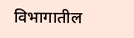विभागातील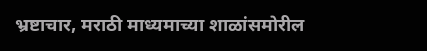भ्रष्टाचार, मराठी माध्यमाच्या शाळांसमोरील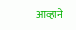आव्हाने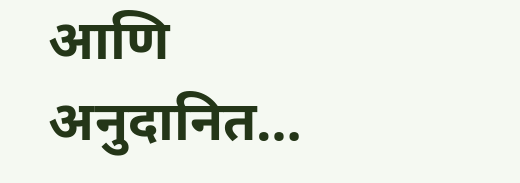आणि अनुदानित…